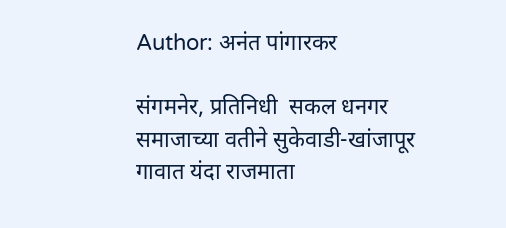Author: अनंत पांगारकर

संगमनेर, प्रतिनिधी  सकल धनगर समाजाच्या वतीने सुकेवाडी-खांजापूर गावात यंदा राजमाता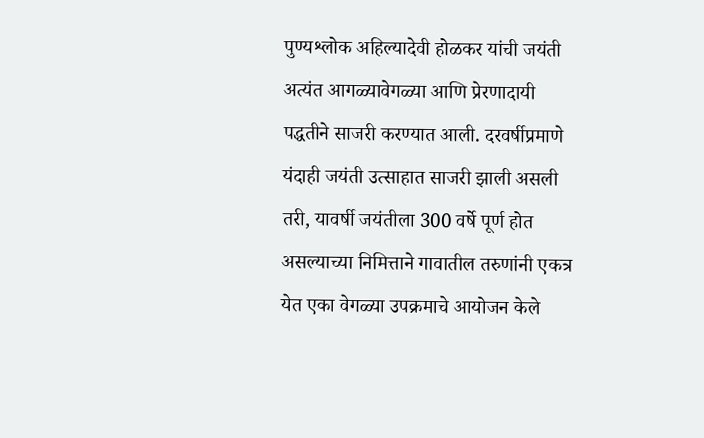पुण्यश्लोक अहिल्यादेवी होळकर यांची जयंती अत्यंत आगळ्यावेगळ्या आणि प्रेरणादायी पद्धतीने साजरी करण्यात आली. दरवर्षीप्रमाणे यंदाही जयंती उत्साहात साजरी झाली असली तरी, यावर्षी जयंतीला 300 वर्षे पूर्ण होत असल्याच्या निमित्ताने गावातील तरुणांनी एकत्र येत एका वेगळ्या उपक्रमाचे आयोजन केले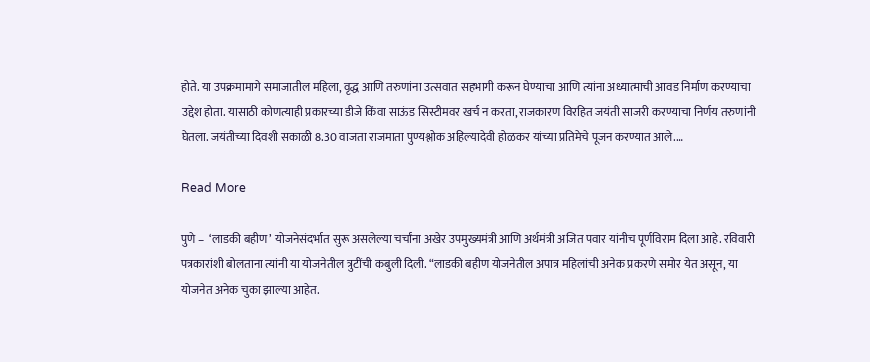होते. या उपक्रमामागे समाजातील महिला, वृद्ध आणि तरुणांना उत्सवात सहभागी करून घेण्याचा आणि त्यांना अध्यात्माची आवड निर्माण करण्याचा उद्देश होता. यासाठी कोणत्याही प्रकारच्या डीजे किंवा साऊंड सिस्टीमवर खर्च न करता, राजकारण विरहित जयंती साजरी करण्याचा निर्णय तरुणांनी घेतला. जयंतीच्या दिवशी सकाळी 8.30 वाजता राजमाता पुण्यश्लोक अहिल्यादेवी होळकर यांच्या प्रतिमेचे पूजन करण्यात आले.…

Read More

पुणे –  ‘लाडकी बहीण’ योजनेसंदर्भात सुरू असलेल्या चर्चांना अखेर उपमुख्यमंत्री आणि अर्थमंत्री अजित पवार यांनीच पूर्णविराम दिला आहे. रविवारी पत्रकारांशी बोलताना त्यांनी या योजनेतील त्रुटींची कबुली दिली. “लाडकी बहीण योजनेतील अपात्र महिलांची अनेक प्रकरणे समोर येत असून, या योजनेत अनेक चुका झाल्या आहेत.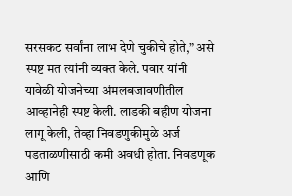सरसकट सर्वांना लाभ देणे चुकीचे होते,” असे स्पष्ट मत त्यांनी व्यक्त केले. पवार यांनी यावेळी योजनेच्या अंमलबजावणीतील आव्हानेही स्पष्ट केली. लाडकी बहीण योजना लागू केली, तेव्हा निवडणुकीमुळे अर्ज पडताळणीसाठी कमी अवधी होता. निवडणूक आणि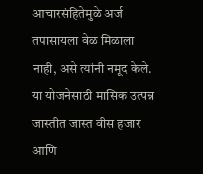आचारसंहितेमुळे अर्ज तपासायला वेळ मिळाला नाही, असे त्यांनी नमूद केले. या योजनेसाठी मासिक उत्पन्न जास्तीत जास्त वीस हजार आणि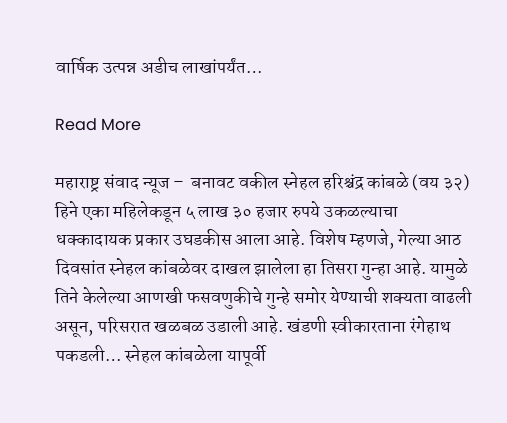वार्षिक उत्पन्न अडीच लाखांपर्यंत…

Read More

महाराष्ट्र संवाद न्यूज –  बनावट वकील स्नेहल हरिश्चंद्र कांबळे (वय ३२) हिने एका महिलेकडून ५ लाख ३० हजार रुपये उकळल्याचा धक्कादायक प्रकार उघडकीस आला आहे. विशेष म्हणजे, गेल्या आठ दिवसांत स्नेहल कांबळेवर दाखल झालेला हा तिसरा गुन्हा आहे. यामुळे तिने केलेल्या आणखी फसवणुकीचे गुन्हे समोर येण्याची शक्यता वाढली असून, परिसरात खळबळ उडाली आहे. खंडणी स्वीकारताना रंगेहाथ पकडली… स्नेहल कांबळेला यापूर्वी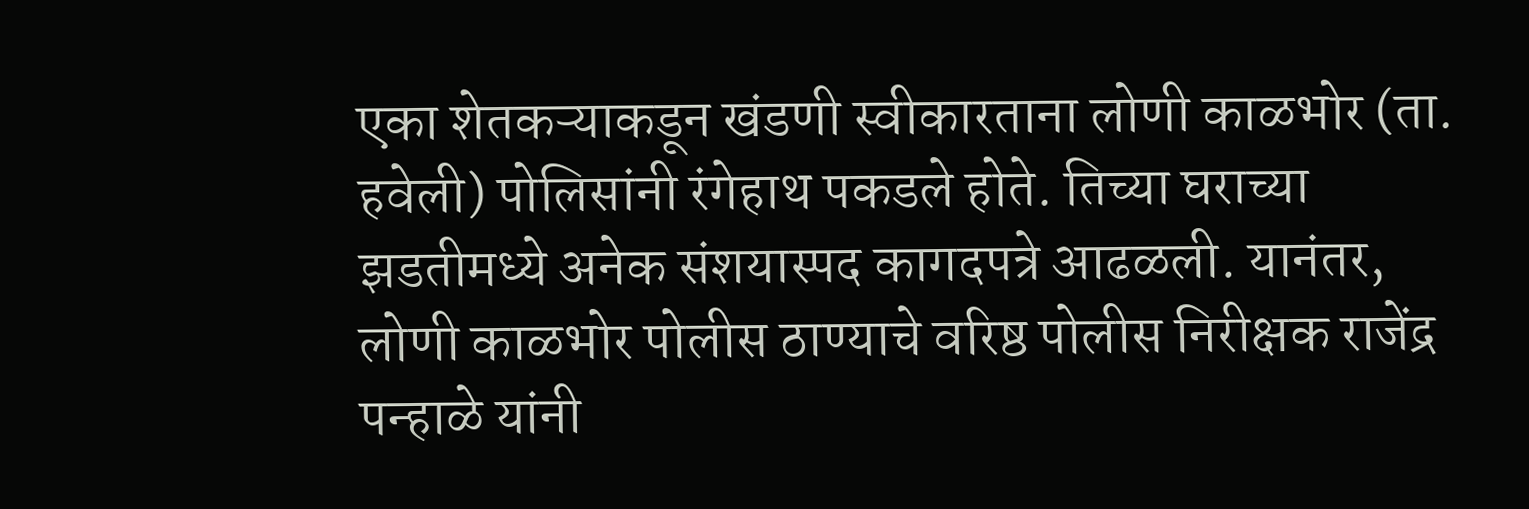एका शेतकऱ्याकडून खंडणी स्वीकारताना लोणी काळभोर (ता. हवेली) पोलिसांनी रंगेहाथ पकडले होते. तिच्या घराच्या झडतीमध्ये अनेक संशयास्पद कागदपत्रे आढळली. यानंतर, लोणी काळभोर पोलीस ठाण्याचे वरिष्ठ पोलीस निरीक्षक राजेंद्र पन्हाळे यांनी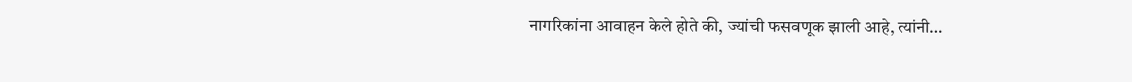नागरिकांना आवाहन केले होते की, ज्यांची फसवणूक झाली आहे, त्यांनी…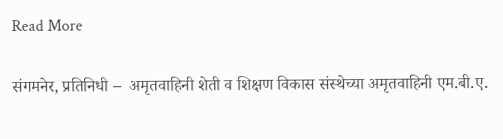Read More

संगमनेर, प्रतिनिधी –  अमृतवाहिनी शेती व शिक्षण विकास संस्थेच्या अमृतवाहिनी एम.बी.ए.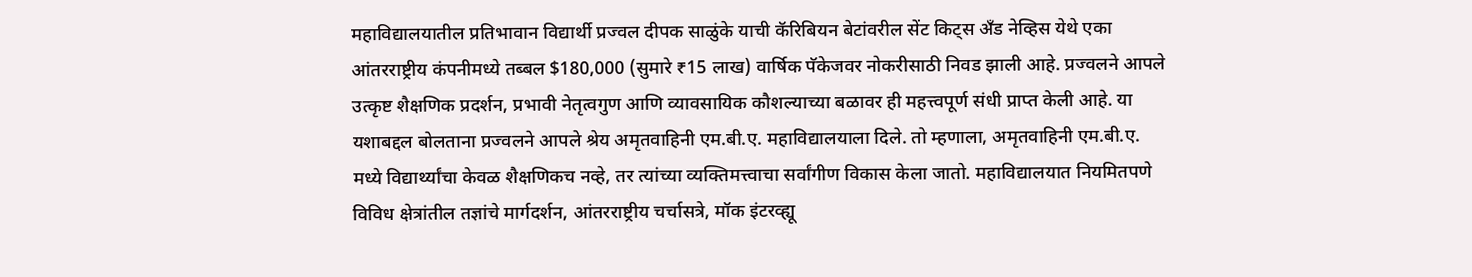महाविद्यालयातील प्रतिभावान विद्यार्थी प्रज्वल दीपक साळुंके याची कॅरिबियन बेटांवरील सेंट किट्स अँड नेव्हिस येथे एका आंतरराष्ट्रीय कंपनीमध्ये तब्बल $180,000 (सुमारे ₹15 लाख) वार्षिक पॅकेजवर नोकरीसाठी निवड झाली आहे. प्रज्वलने आपले उत्कृष्ट शैक्षणिक प्रदर्शन, प्रभावी नेतृत्वगुण आणि व्यावसायिक कौशल्याच्या बळावर ही महत्त्वपूर्ण संधी प्राप्त केली आहे. या यशाबद्दल बोलताना प्रज्वलने आपले श्रेय अमृतवाहिनी एम.बी.ए. महाविद्यालयाला दिले. तो म्हणाला, अमृतवाहिनी एम.बी.ए. मध्ये विद्यार्थ्यांचा केवळ शैक्षणिकच नव्हे, तर त्यांच्या व्यक्तिमत्त्वाचा सर्वांगीण विकास केला जातो. महाविद्यालयात नियमितपणे विविध क्षेत्रांतील तज्ञांचे मार्गदर्शन, आंतरराष्ट्रीय चर्चासत्रे, मॉक इंटरव्ह्यू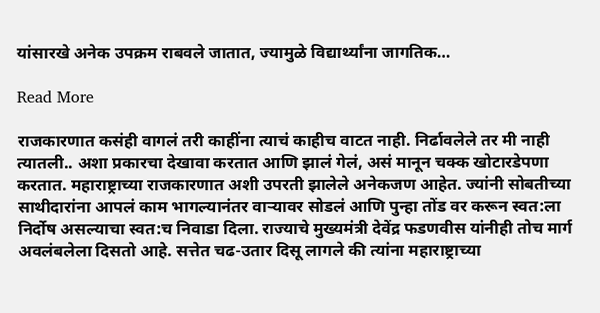यांसारखे अनेक उपक्रम राबवले जातात, ज्यामुळे विद्यार्थ्यांना जागतिक…

Read More

राजकारणात कसंही वागलं तरी काहींना त्याचं काहीच वाटत नाही. निर्ढावलेले तर मी नाही त्यातली.. अशा प्रकारचा देखावा करतात आणि झालं गेलं, असं मानून चक्क खोटारडेपणा करतात. महाराष्ट्राच्या राजकारणात अशी उपरती झालेले अनेकजण आहेत. ज्यांनी सोबतीच्या साथीदारांना आपलं काम भागल्यानंतर वार्‍यावर सोडलं आणि पुन्हा तोंड वर करून स्वत:ला निर्दोष असल्याचा स्वत:च निवाडा दिला. राज्याचे मुख्यमंत्री देवेंद्र फडणवीस यांनीही तोच मार्ग अवलंबलेला दिसतो आहे. सत्तेत चढ-उतार दिसू लागले की त्यांना महाराष्ट्राच्या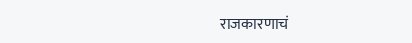राजकारणाचं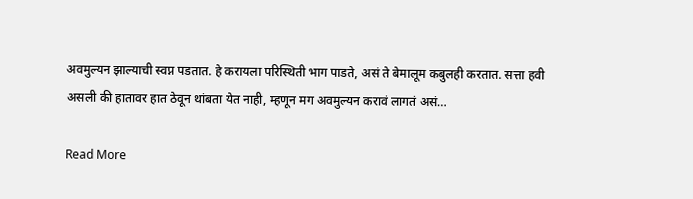अवमुल्यन झाल्याची स्वप्न पडतात. हे करायला परिस्थिती भाग पाडते, असं ते बेमालूम कबुलही करतात. सत्ता हवी असली की हातावर हात ठेवून थांबता येत नाही, म्हणून मग अवमुल्यन करावं लागतं असं…

Read More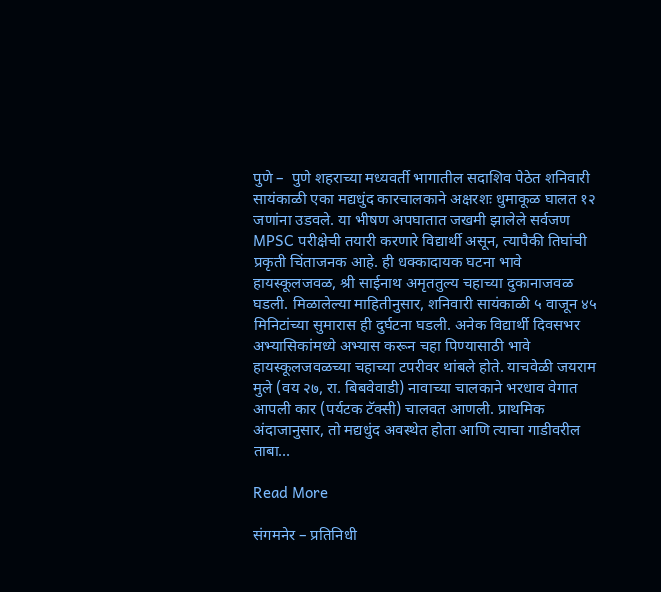पुणे –  पुणे शहराच्या मध्यवर्ती भागातील सदाशिव पेठेत शनिवारी सायंकाळी एका मद्यधुंद कारचालकाने अक्षरशः धुमाकूळ घालत १२ जणांना उडवले. या भीषण अपघातात जखमी झालेले सर्वजण MPSC परीक्षेची तयारी करणारे विद्यार्थी असून, त्यापैकी तिघांची प्रकृती चिंताजनक आहे. ही धक्कादायक घटना भावे हायस्कूलजवळ, श्री साईनाथ अमृततुल्य चहाच्या दुकानाजवळ घडली. मिळालेल्या माहितीनुसार, शनिवारी सायंकाळी ५ वाजून ४५ मिनिटांच्या सुमारास ही दुर्घटना घडली. अनेक विद्यार्थी दिवसभर अभ्यासिकांमध्ये अभ्यास करून चहा पिण्यासाठी भावे हायस्कूलजवळच्या चहाच्या टपरीवर थांबले होते. याचवेळी जयराम मुले (वय २७, रा. बिबवेवाडी) नावाच्या चालकाने भरधाव वेगात आपली कार (पर्यटक टॅक्सी) चालवत आणली. प्राथमिक अंदाजानुसार, तो मद्यधुंद अवस्थेत होता आणि त्याचा गाडीवरील ताबा…

Read More

संगमनेर – प्रतिनिधी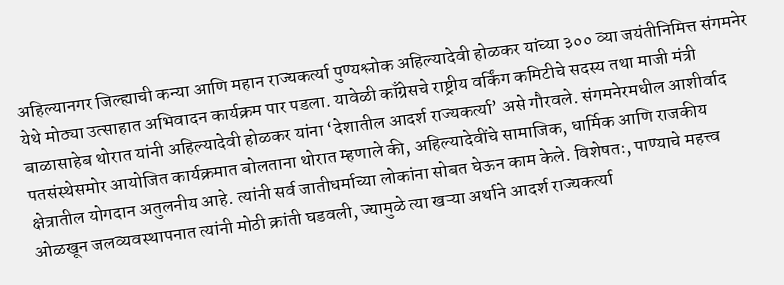अहिल्यानगर जिल्ह्याची कन्या आणि महान राज्यकर्त्या पुण्यश्लोक अहिल्यादेवी होळकर यांच्या ३०० व्या जयंतीनिमित्त संगमनेर येथे मोठ्या उत्साहात अभिवादन कार्यक्रम पार पडला. यावेळी काँग्रेसचे राष्ट्रीय वर्किंग कमिटीचे सदस्य तथा माजी मंत्री बाळासाहेब थोरात यांनी अहिल्यादेवी होळकर यांना ‘देशातील आदर्श राज्यकर्त्या’ असे गौरवले. संगमनेरमधील आशीर्वाद पतसंस्थेसमोर आयोजित कार्यक्रमात बोलताना थोरात म्हणाले की, अहिल्यादेवींचे सामाजिक, धार्मिक आणि राजकीय क्षेत्रातील योगदान अतुलनीय आहे. त्यांनी सर्व जातीधर्माच्या लोकांना सोबत घेऊन काम केले. विशेषतः, पाण्याचे महत्त्व ओळखून जलव्यवस्थापनात त्यांनी मोठी क्रांती घडवली, ज्यामुळे त्या खऱ्या अर्थाने आदर्श राज्यकर्त्या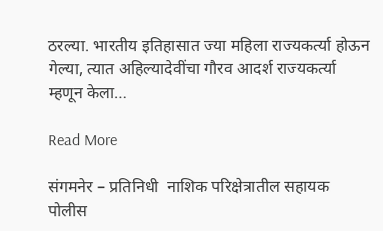ठरल्या. भारतीय इतिहासात ज्या महिला राज्यकर्त्या होऊन गेल्या, त्यात अहिल्यादेवींचा गौरव आदर्श राज्यकर्त्या म्हणून केला…

Read More

संगमनेर – प्रतिनिधी  नाशिक परिक्षेत्रातील सहायक पोलीस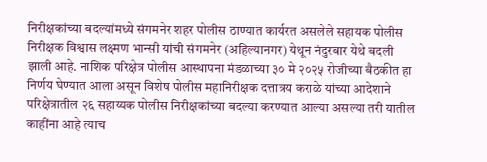निरीक्षकांच्या बदल्यांमध्ये संगमनेर शहर पोलीस ठाण्यात कार्यरत असलेले सहायक पोलीस निरीक्षक विश्वास लक्ष्मण भान्सी यांची संगमनेर (अहिल्यानगर) येथून नंदुरबार येथे बदली झाली आहे. नाशिक परिक्षेत्र पोलीस आस्थापना मंडळाच्या ३० मे २०२५ रोजीच्या बैठकीत हा निर्णय घेण्यात आला असून विशेष पोलीस महानिरीक्षक दत्तात्रय कराळे यांच्या आदेशाने परिक्षेत्रातील २६ सहाय्यक पोलीस निरीक्षकांच्या बदल्या करण्यात आल्या असल्या तरी यातील काहींना आहे त्याच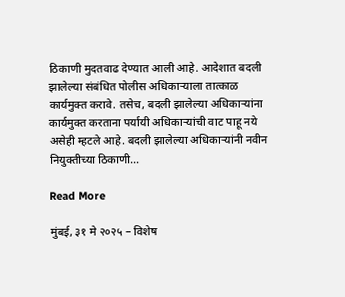ठिकाणी मुदतवाढ देण्यात आली आहे. आदेशात बदली झालेल्या संबंधित पोलीस अधिकाऱ्याला तात्काळ कार्यमुक्त करावे. तसेच, बदली झालेल्या अधिकाऱ्यांना कार्यमुक्त करताना पर्यायी अधिकाऱ्यांची वाट पाहू नये असेही म्हटले आहे. बदली झालेल्या अधिकाऱ्यांनी नवीन नियुक्तीच्या ठिकाणी…

Read More

मुंबई, ३१ मे २०२५ – विशेष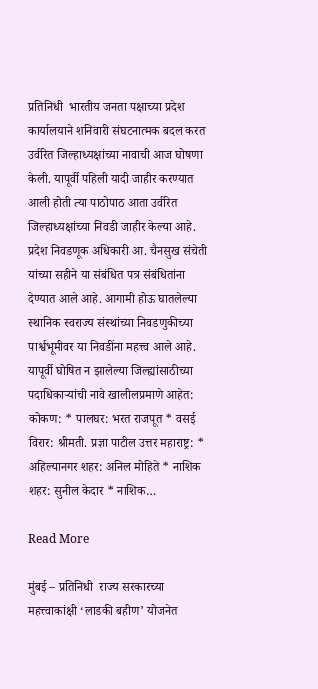प्रतिनिधी  भारतीय जनता पक्षाच्या प्रदेश कार्यालयाने शनिवारी संघटनात्मक बदल करत उर्वरित जिल्हाध्यक्षांच्या नावाची आज घोषणा केली. यापूर्वी पहिली यादी जाहीर करण्यात आली होती त्या पाठोपाठ आता उर्वरित जिल्हाध्यक्षांच्या निवडी जाहीर केल्या आहे. प्रदेश निवडणूक अधिकारी आ. चैनसुख संचेती यांच्या सहीने या संबंधित पत्र संबंधितांना देण्यात आले आहे. आगामी होऊ घातलेल्या स्थानिक स्वराज्य संस्थांच्या निवडणुकीच्या पार्श्वभूमीवर या निवडींना महत्त्व आले आहे. यापूर्वी घोषित न झालेल्या जिल्ह्यांसाठीच्या पदाधिकाऱ्यांची नावे खालीलप्रमाणे आहेत: कोकण: * पालघर: भरत राजपूत * वसई विरार: श्रीमती. प्रज्ञा पाटील उत्तर महाराष्ट्र: * अहिल्यानगर शहर: अनिल मोहिते * नाशिक शहर: सुनील केदार * नाशिक…

Read More

मुंबई – प्रतिनिधी  राज्य सरकारच्या महत्त्वाकांक्षी ‘लाडकी बहीण’ योजनेत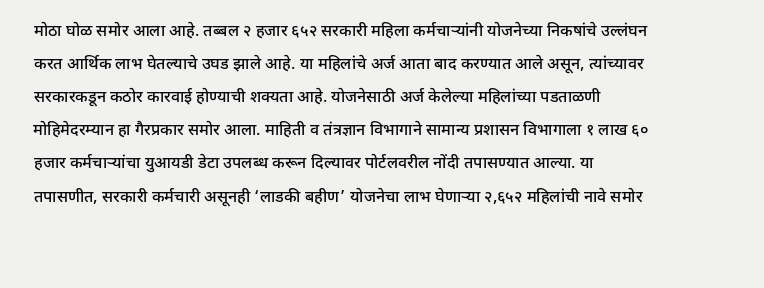मोठा घोळ समोर आला आहे. तब्बल २ हजार ६५२ सरकारी महिला कर्मचाऱ्यांनी योजनेच्या निकषांचे उल्लंघन करत आर्थिक लाभ घेतल्याचे उघड झाले आहे. या महिलांचे अर्ज आता बाद करण्यात आले असून, त्यांच्यावर सरकारकडून कठोर कारवाई होण्याची शक्यता आहे. योजनेसाठी अर्ज केलेल्या महिलांच्या पडताळणी मोहिमेदरम्यान हा गैरप्रकार समोर आला. माहिती व तंत्रज्ञान विभागाने सामान्य प्रशासन विभागाला १ लाख ६० हजार कर्मचाऱ्यांचा युआयडी डेटा उपलब्ध करून दिल्यावर पोर्टलवरील नोंदी तपासण्यात आल्या. या तपासणीत, सरकारी कर्मचारी असूनही ‘लाडकी बहीण’ योजनेचा लाभ घेणाऱ्या २,६५२ महिलांची नावे समोर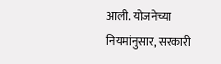आली. योजनेच्या नियमांनुसार, सरकारी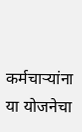कर्मचाऱ्यांना या योजनेचा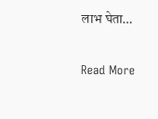लाभ घेता…

Read More